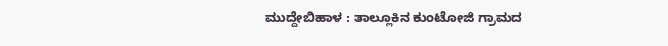ಮುದ್ದೇಬಿಹಾಳ : ತಾಲ್ಲೂಕಿನ ಕುಂಟೋಜಿ ಗ್ರಾಮದ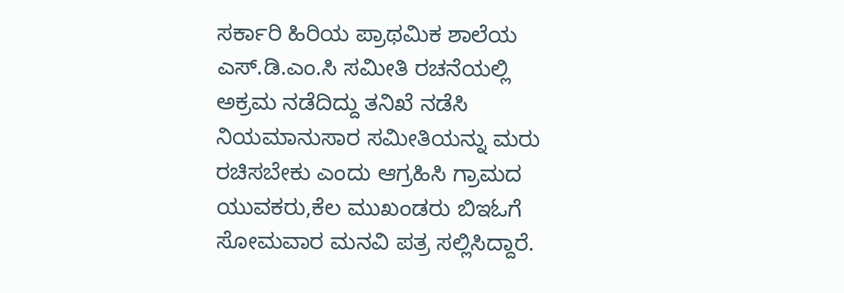ಸರ್ಕಾರಿ ಹಿರಿಯ ಪ್ರಾಥಮಿಕ ಶಾಲೆಯ ಎಸ್.ಡಿ.ಎಂ.ಸಿ ಸಮೀತಿ ರಚನೆಯಲ್ಲಿ ಅಕ್ರಮ ನಡೆದಿದ್ದು ತನಿಖೆ ನಡೆಸಿ ನಿಯಮಾನುಸಾರ ಸಮೀತಿಯನ್ನು ಮರು ರಚಿಸಬೇಕು ಎಂದು ಆಗ್ರಹಿಸಿ ಗ್ರಾಮದ ಯುವಕರು,ಕೆಲ ಮುಖಂಡರು ಬಿಇಓಗೆ ಸೋಮವಾರ ಮನವಿ ಪತ್ರ ಸಲ್ಲಿಸಿದ್ದಾರೆ.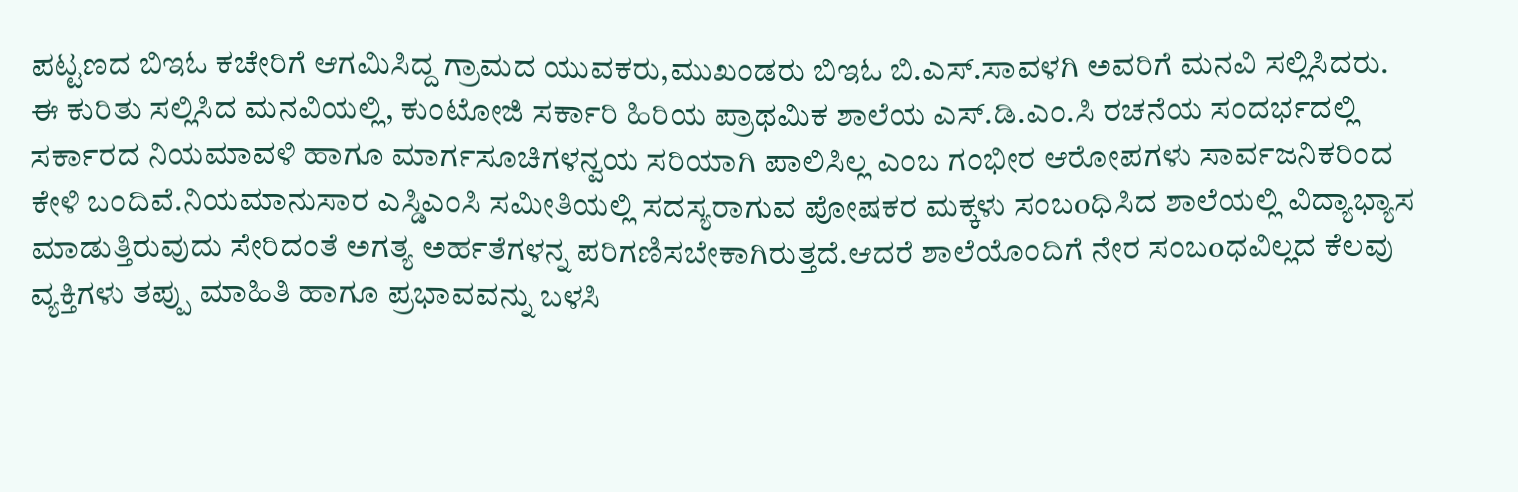ಪಟ್ಟಣದ ಬಿಇಓ ಕಚೇರಿಗೆ ಆಗಮಿಸಿದ್ದ ಗ್ರಾಮದ ಯುವಕರು,ಮುಖಂಡರು ಬಿಇಓ ಬಿ.ಎಸ್.ಸಾವಳಗಿ ಅವರಿಗೆ ಮನವಿ ಸಲ್ಲಿಸಿದರು.
ಈ ಕುರಿತು ಸಲ್ಲಿಸಿದ ಮನವಿಯಲ್ಲಿ, ಕುಂಟೋಜಿ ಸರ್ಕಾರಿ ಹಿರಿಯ ಪ್ರಾಥಮಿಕ ಶಾಲೆಯ ಎಸ್.ಡಿ.ಎಂ.ಸಿ ರಚನೆಯ ಸಂದರ್ಭದಲ್ಲಿ ಸರ್ಕಾರದ ನಿಯಮಾವಳಿ ಹಾಗೂ ಮಾರ್ಗಸೂಚಿಗಳನ್ವಯ ಸರಿಯಾಗಿ ಪಾಲಿಸಿಲ್ಲ ಎಂಬ ಗಂಭೀರ ಆರೋಪಗಳು ಸಾರ್ವಜನಿಕರಿಂದ ಕೇಳಿ ಬಂದಿವೆ.ನಿಯಮಾನುಸಾರ ಎಸ್ಡಿಎಂಸಿ ಸಮೀತಿಯಲ್ಲಿ ಸದಸ್ಯರಾಗುವ ಪೋಷಕರ ಮಕ್ಕಳು ಸಂಬoಧಿಸಿದ ಶಾಲೆಯಲ್ಲಿ ವಿದ್ಯಾಭ್ಯಾಸ ಮಾಡುತ್ತಿರುವುದು ಸೇರಿದಂತೆ ಅಗತ್ಯ ಅರ್ಹತೆಗಳನ್ನ ಪರಿಗಣಿಸಬೇಕಾಗಿರುತ್ತದೆ.ಆದರೆ ಶಾಲೆಯೊಂದಿಗೆ ನೇರ ಸಂಬoಧವಿಲ್ಲದ ಕೆಲವು ವ್ಯಕ್ತಿಗಳು ತಪ್ಪು ಮಾಹಿತಿ ಹಾಗೂ ಪ್ರಭಾವವನ್ನು ಬಳಸಿ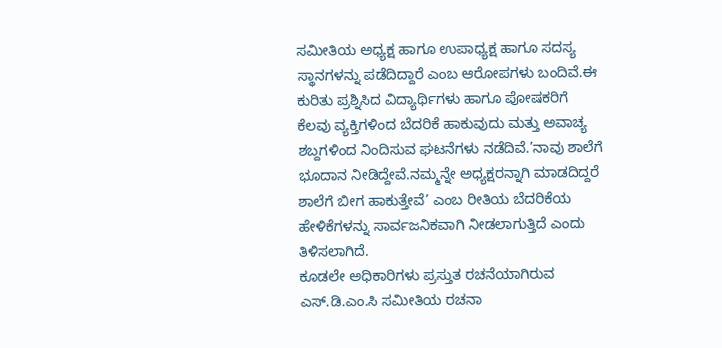ಸಮೀತಿಯ ಅಧ್ಯಕ್ಷ ಹಾಗೂ ಉಪಾಧ್ಯಕ್ಷ ಹಾಗೂ ಸದಸ್ಯ ಸ್ಥಾನಗಳನ್ನು ಪಡೆದಿದ್ದಾರೆ ಎಂಬ ಆರೋಪಗಳು ಬಂದಿವೆ.ಈ ಕುರಿತು ಪ್ರಶ್ನಿಸಿದ ವಿದ್ಯಾರ್ಥಿಗಳು ಹಾಗೂ ಪೋಷಕರಿಗೆ ಕೆಲವು ವ್ಯಕ್ತಿಗಳಿಂದ ಬೆದರಿಕೆ ಹಾಕುವುದು ಮತ್ತು ಅವಾಚ್ಯ ಶಬ್ದಗಳಿಂದ ನಿಂದಿಸುವ ಘಟನೆಗಳು ನಡೆದಿವೆ.’ನಾವು ಶಾಲೆಗೆ ಭೂದಾನ ನೀಡಿದ್ದೇವೆ.ನಮ್ಮನ್ನೇ ಅಧ್ಯಕ್ಷರನ್ನಾಗಿ ಮಾಡದಿದ್ದರೆ ಶಾಲೆಗೆ ಬೀಗ ಹಾಕುತ್ತೇವೆ’ ಎಂಬ ರೀತಿಯ ಬೆದರಿಕೆಯ ಹೇಳಿಕೆಗಳನ್ನು ಸಾರ್ವಜನಿಕವಾಗಿ ನೀಡಲಾಗುತ್ತಿದೆ ಎಂದು ತಿಳಿಸಲಾಗಿದೆ.
ಕೂಡಲೇ ಅಧಿಕಾರಿಗಳು ಪ್ರಸ್ತುತ ರಚನೆಯಾಗಿರುವ ಎಸ್.ಡಿ.ಎಂ.ಸಿ ಸಮೀತಿಯ ರಚನಾ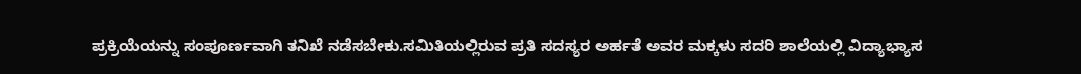ಪ್ರಕ್ರಿಯೆಯನ್ನು ಸಂಪೂರ್ಣವಾಗಿ ತನಿಖೆ ನಡೆಸಬೇಕು.ಸಮಿತಿಯಲ್ಲಿರುವ ಪ್ರತಿ ಸದಸ್ಯರ ಅರ್ಹತೆ ಅವರ ಮಕ್ಕಳು ಸದರಿ ಶಾಲೆಯಲ್ಲಿ ವಿದ್ಯಾಭ್ಯಾಸ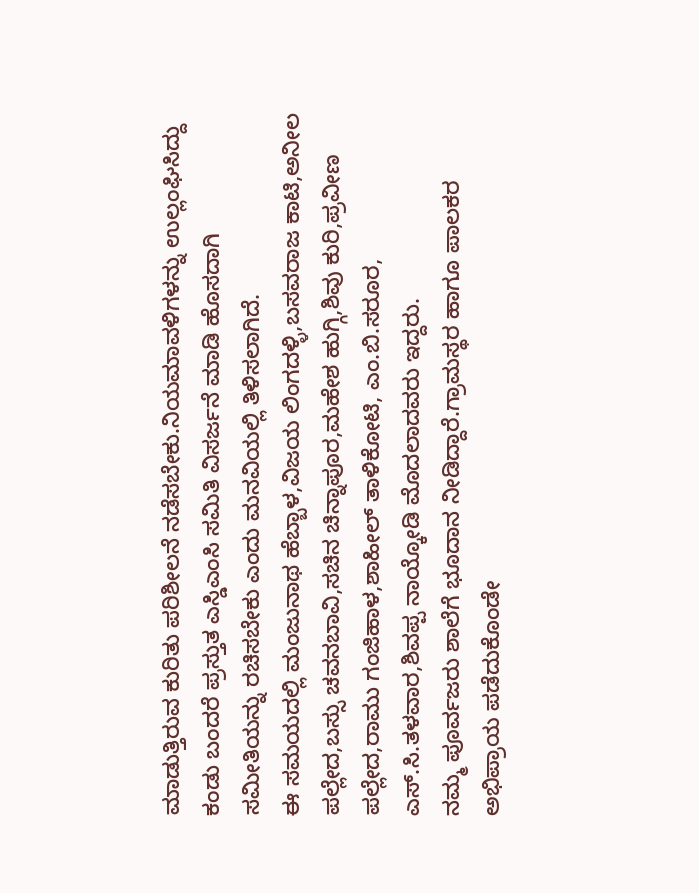ಮಾಡುತ್ತಿರುವ ಕುರಿತು ಪರಿಶೀಲನೆ ನಡೆಸಬೇಕು.ನಿಯಮಾವಳಿಗಳನ್ನು ಉಲ್ಲಂಘಿಸಿದ್ದು ಕಂಡು ಬಂದರೆ ಪ್ರಸ್ತುತ ಎಸ್ಡಿಎಂಸಿ ಸಮಿತಿ ವಿಸರ್ಜನೆ ಮಾಡಿ ಹೊಸದಾಗಿ ಸಮೀತಿಯನ್ನು ರಚಿಸಬೇಕು ಎಂದು ಮನವಿಯಲ್ಲಿ ತಿಳಿಸಲಾಗಿದೆ.
ಈ ಸಮಯದಲ್ಲಿ ಮಂಜುನಾಥ ಹೆಬ್ಬಾಳ,ವಿಜಯ ಲಿಂಗದಳ್ಳಿ,ಬಸವರಾಜ ಕಾಟಿ,ಅನೀಲ ಪಲ್ಲೇದ,ಬಸ್ಸು ಚವನಬಾವಿ,ಸಚಿನ ಚಿನ್ನಾಪೂರ,ಮಹೇಶ ಹುಗ್ಗಿ,ಶಿವು ಕುರಿ,ಪ್ರವೀಣ ಪಲ್ಲೇದ,ರಾಮು ಗಂಜಿಹಾಳ,ಶಾಹೀಲ್ ತಾಳಿಕೋಟಿ, ಎಂ.ಬಿ.ಸರೂರ, ಎಸ್.ಸಿ.ತಳವಾರ,ಶಿವಪ್ಪ ನಾಯ್ಕೋಡಿ ಮೊದಲಾದವರು ಇದ್ದರು.
ನಮ್ಮ ಪೂರ್ವಜರು ಶಾಲೆಗೆ ಭೂದಾನ ನೀಡಿದ್ದಾರೆ.ಗ್ರಾಮಸ್ಥರ ಹಾಗೂ ಪಾಲಕರ ಅಭಿಪ್ರಾಯ ಪಡೆದುಕೊಂಡೇ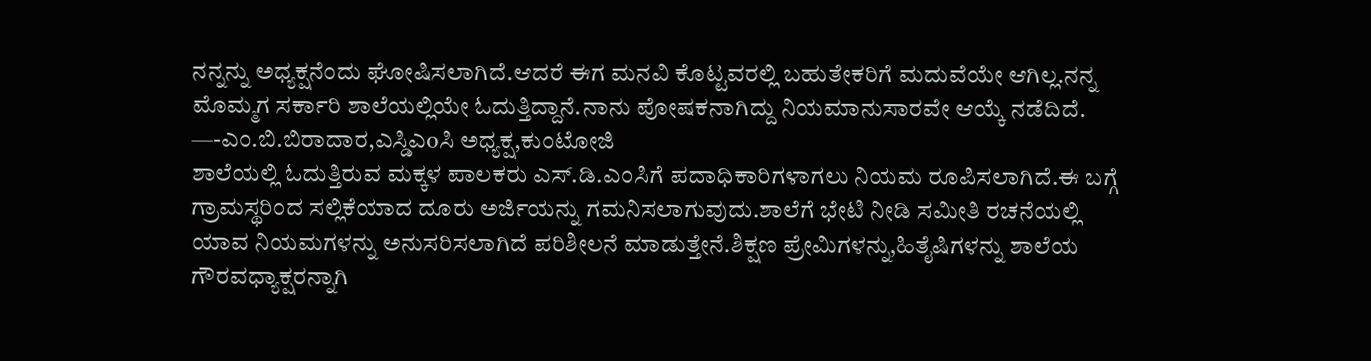ನನ್ನನ್ನು ಅಧ್ಯಕ್ಷನೆಂದು ಘೋಷಿಸಲಾಗಿದೆ.ಆದರೆ ಈಗ ಮನವಿ ಕೊಟ್ಟವರಲ್ಲಿ ಬಹುತೇಕರಿಗೆ ಮದುವೆಯೇ ಆಗಿಲ್ಲ.ನನ್ನ ಮೊಮ್ಮಗ ಸರ್ಕಾರಿ ಶಾಲೆಯಲ್ಲಿಯೇ ಓದುತ್ತಿದ್ದಾನೆ.ನಾನು ಪೋಷಕನಾಗಿದ್ದು ನಿಯಮಾನುಸಾರವೇ ಆಯ್ಕೆ ನಡೆದಿದೆ. —-ಎಂ.ಬಿ.ಬಿರಾದಾರ,ಎಸ್ಡಿಎoಸಿ ಅಧ್ಯಕ್ಷ,ಕುಂಟೋಜಿ
ಶಾಲೆಯಲ್ಲಿ ಓದುತ್ತಿರುವ ಮಕ್ಕಳ ಪಾಲಕರು ಎಸ್.ಡಿ.ಎಂಸಿಗೆ ಪದಾಧಿಕಾರಿಗಳಾಗಲು ನಿಯಮ ರೂಪಿಸಲಾಗಿದೆ.ಈ ಬಗ್ಗೆ ಗ್ರಾಮಸ್ಥರಿಂದ ಸಲ್ಲಿಕೆಯಾದ ದೂರು ಅರ್ಜಿಯನ್ನು ಗಮನಿಸಲಾಗುವುದು.ಶಾಲೆಗೆ ಭೇಟಿ ನೀಡಿ ಸಮೀತಿ ರಚನೆಯಲ್ಲಿ ಯಾವ ನಿಯಮಗಳನ್ನು ಅನುಸರಿಸಲಾಗಿದೆ ಪರಿಶೀಲನೆ ಮಾಡುತ್ತೇನೆ.ಶಿಕ್ಷಣ ಪ್ರೇಮಿಗಳನ್ನು,ಹಿತೈಷಿಗಳನ್ನು ಶಾಲೆಯ ಗೌರವಧ್ಯಾಕ್ಷರನ್ನಾಗಿ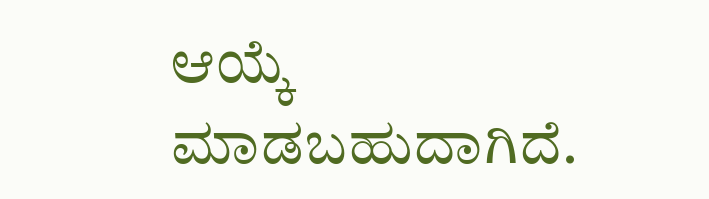ಆಯ್ಕೆ ಮಾಡಬಹುದಾಗಿದೆ.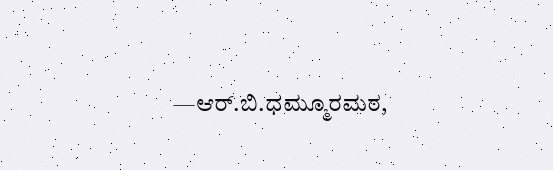—ಆರ್.ಬಿ.ಧಮ್ಮೂರಮಠ,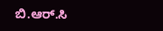ಬಿ.ಆರ್.ಸಿ